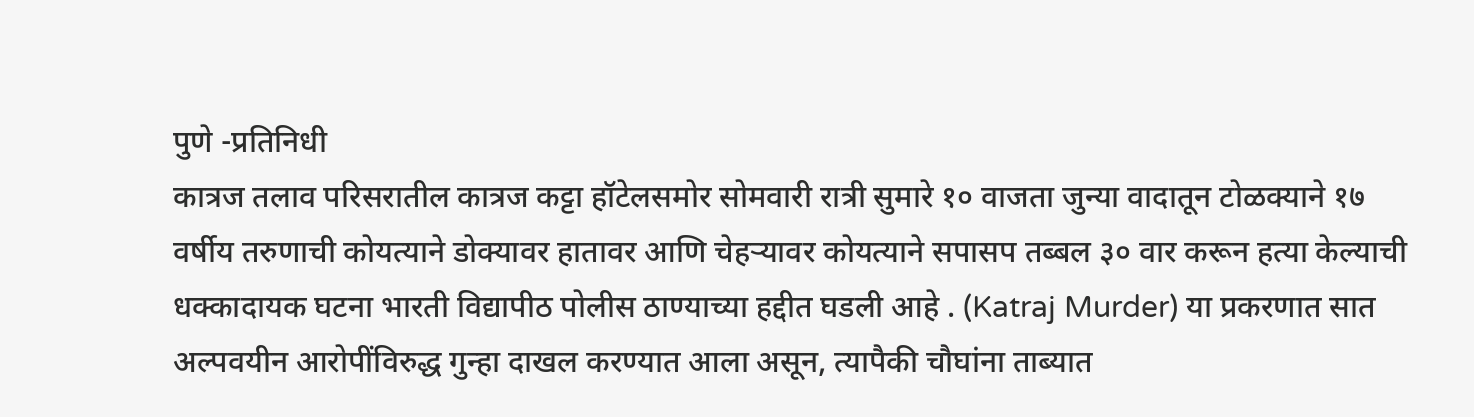पुणे -प्रतिनिधी
कात्रज तलाव परिसरातील कात्रज कट्टा हॉटेलसमोर सोमवारी रात्री सुमारे १० वाजता जुन्या वादातून टोळक्याने १७ वर्षीय तरुणाची कोयत्याने डोक्यावर हातावर आणि चेहऱ्यावर कोयत्याने सपासप तब्बल ३० वार करून हत्या केल्याची धक्कादायक घटना भारती विद्यापीठ पोलीस ठाण्याच्या हद्दीत घडली आहे . (Katraj Murder) या प्रकरणात सात अल्पवयीन आरोपींविरुद्ध गुन्हा दाखल करण्यात आला असून, त्यापैकी चौघांना ताब्यात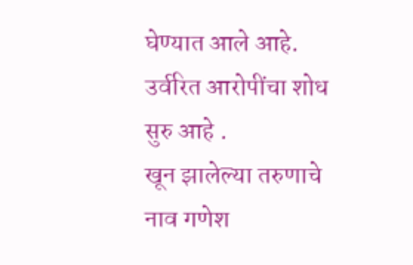घेण्यात आले आहे. उर्वरित आरोपींचा शोध सुरु आहे .
खून झालेल्या तरुणाचे नाव गणेश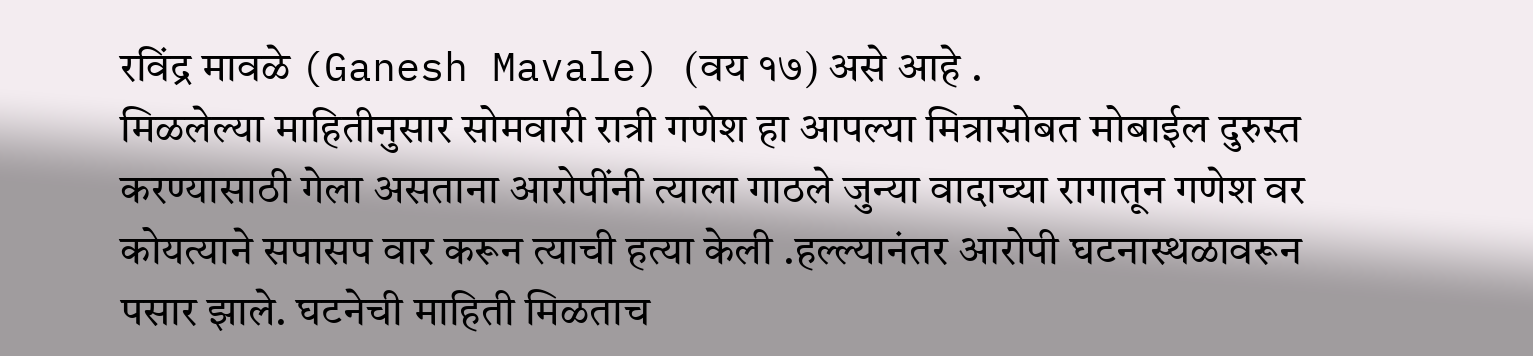रविंद्र मावळे (Ganesh Mavale) (वय १७) असे आहे .
मिळलेल्या माहितीनुसार सोमवारी रात्री गणेश हा आपल्या मित्रासोबत मोबाईल दुरुस्त करण्यासाठी गेला असताना आरोपींनी त्याला गाठले जुन्या वादाच्या रागातून गणेश वर कोयत्याने सपासप वार करून त्याची हत्या केली .हल्ल्यानंतर आरोपी घटनास्थळावरून पसार झाले. घटनेची माहिती मिळताच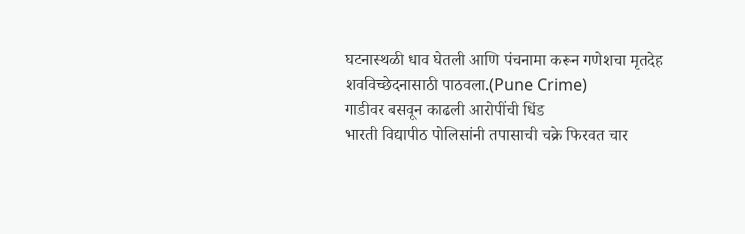घटनास्थळी धाव घेतली आणि पंचनामा करून गणेशचा मृतदेह शवविच्छेदनासाठी पाठवला.(Pune Crime)
गाडीवर बसवून काढली आरोपींची धिंड
भारती विद्यापीठ पोलिसांनी तपासाची चक्रे फिरवत चार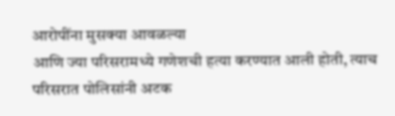आरोपींना मुसक्या आवळल्या
आणि ज्या परिसरामध्ये गणेशची हत्या करण्यात आली होती, त्याच परिसरात पोलिसांनी अटक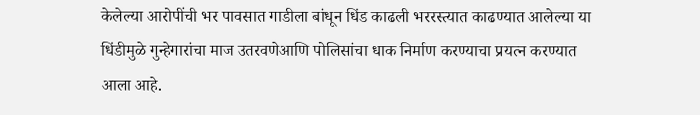केलेल्या आरोपींची भर पावसात गाडीला बांधून धिंड काढली भररस्त्यात काढण्यात आलेल्या या धिंडीमुळे गुन्हेगारांचा माज उतरवणेआणि पोलिसांचा धाक निर्माण करण्याचा प्रयत्न करण्यात आला आहे.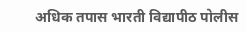अधिक तपास भारती विद्यापीठ पोलीस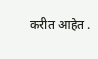करीत आहेत .